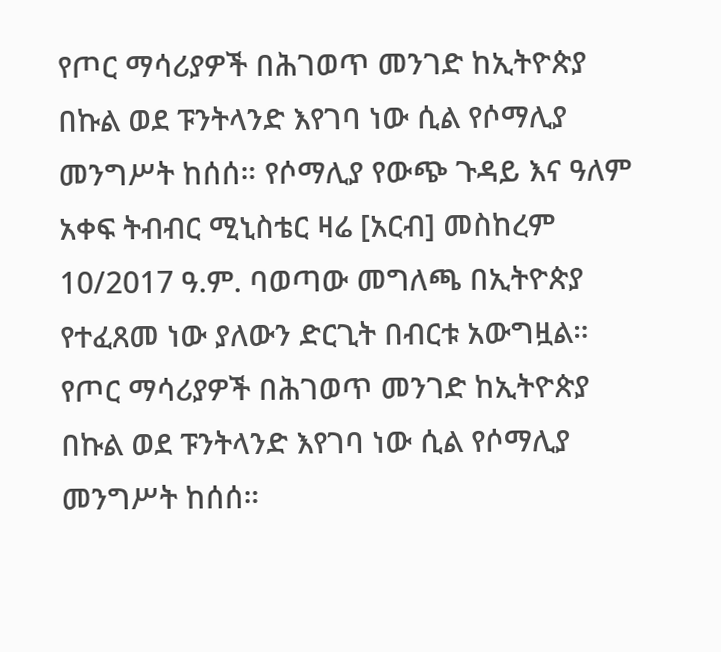የጦር ማሳሪያዎች በሕገወጥ መንገድ ከኢትዮጵያ በኩል ወደ ፑንትላንድ እየገባ ነው ሲል የሶማሊያ መንግሥት ከሰሰ። የሶማሊያ የውጭ ጉዳይ እና ዓለም አቀፍ ትብብር ሚኒስቴር ዛሬ [አርብ] መስከረም 10/2017 ዓ.ም. ባወጣው መግለጫ በኢትዮጵያ የተፈጸመ ነው ያለውን ድርጊት በብርቱ አውግዟል።
የጦር ማሳሪያዎች በሕገወጥ መንገድ ከኢትዮጵያ በኩል ወደ ፑንትላንድ እየገባ ነው ሲል የሶማሊያ መንግሥት ከሰሰ።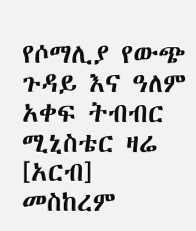የሶማሊያ የውጭ ጉዳይ እና ዓለም አቀፍ ትብብር ሚኒስቴር ዛሬ [አርብ] መስከረም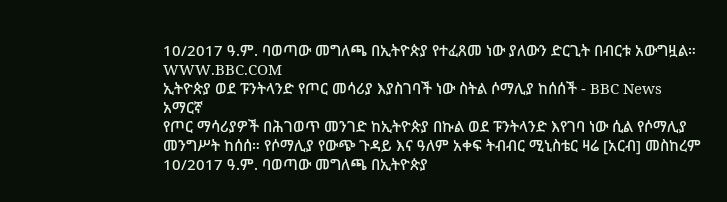10/2017 ዓ.ም. ባወጣው መግለጫ በኢትዮጵያ የተፈጸመ ነው ያለውን ድርጊት በብርቱ አውግዟል።
WWW.BBC.COM
ኢትዮጵያ ወደ ፑንትላንድ የጦር መሳሪያ እያስገባች ነው ስትል ሶማሊያ ከሰሰች - BBC News አማርኛ
የጦር ማሳሪያዎች በሕገወጥ መንገድ ከኢትዮጵያ በኩል ወደ ፑንትላንድ እየገባ ነው ሲል የሶማሊያ መንግሥት ከሰሰ። የሶማሊያ የውጭ ጉዳይ እና ዓለም አቀፍ ትብብር ሚኒስቴር ዛሬ [አርብ] መስከረም 10/2017 ዓ.ም. ባወጣው መግለጫ በኢትዮጵያ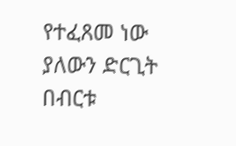የተፈጸመ ነው ያለውን ድርጊት በብርቱ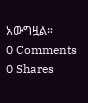አውግዟል።
0 Comments 0 Shares